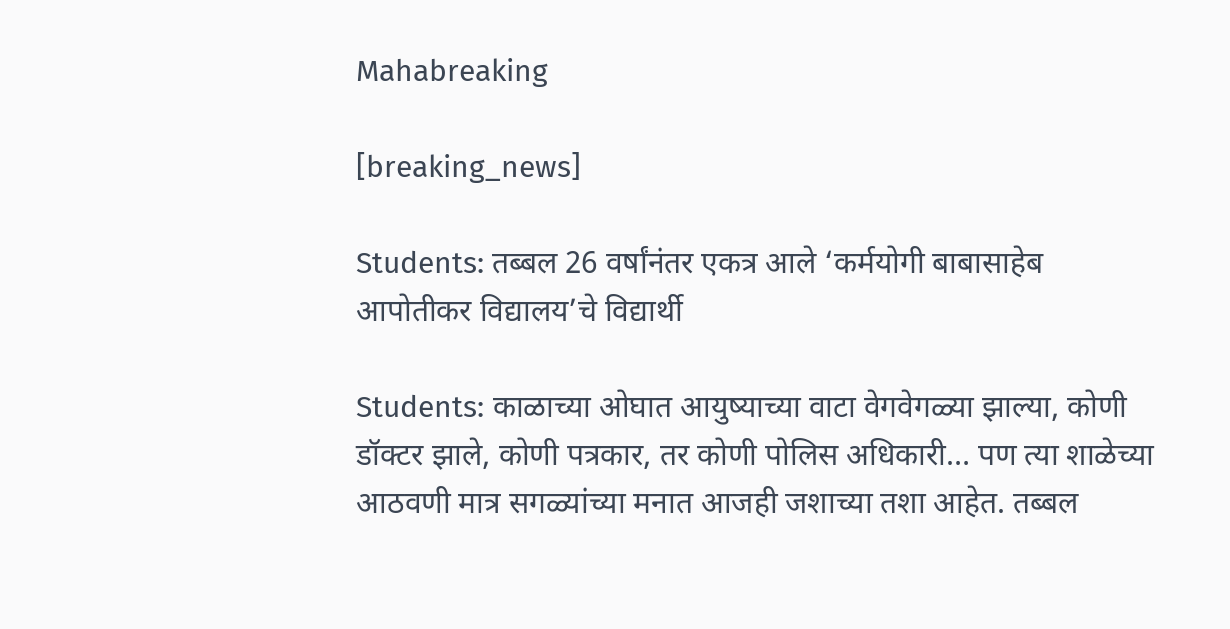Mahabreaking

[breaking_news]

Students: तब्बल 26 वर्षांनंतर एकत्र आले ‘कर्मयोगी बाबासाहेब आपोतीकर विद्यालय’चे विद्यार्थी

Students: काळाच्या ओघात आयुष्याच्या वाटा वेगवेगळ्या झाल्या, कोणी डॉक्टर झाले, कोणी पत्रकार, तर कोणी पोलिस अधिकारी… पण त्या शाळेच्या आठवणी मात्र सगळ्यांच्या मनात आजही जशाच्या तशा आहेत. तब्बल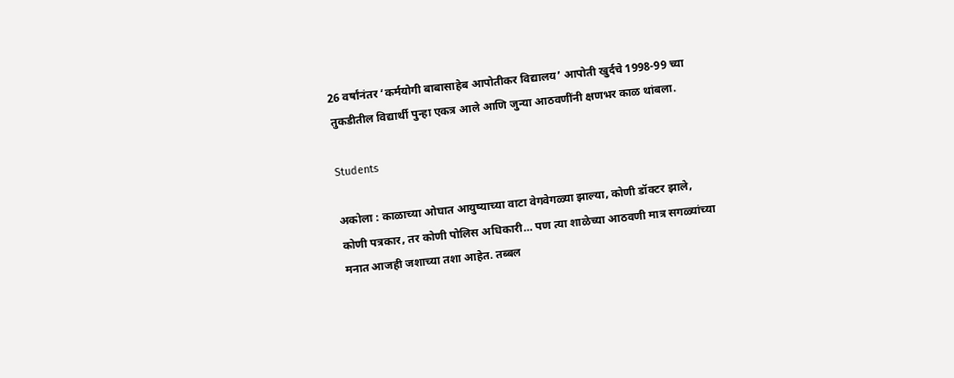26 वर्षांनंतर ‘कर्मयोगी बाबासाहेब आपोतीकर विद्यालय’ आपोती खुर्दचे 1998-99 च्या तुकडीतील विद्यार्थी पुन्हा एकत्र आले आणि जुन्या आठवणींनी क्षणभर काळ थांबला.

Students

अकोला : काळाच्या ओघात आयुष्याच्या वाटा वेगवेगळ्या झाल्या, कोणी डॉक्टर झाले, कोणी पत्रकार, तर कोणी पोलिस अधिकारी… पण त्या शाळेच्या आठवणी मात्र सगळ्यांच्या मनात आजही जशाच्या तशा आहेत. तब्बल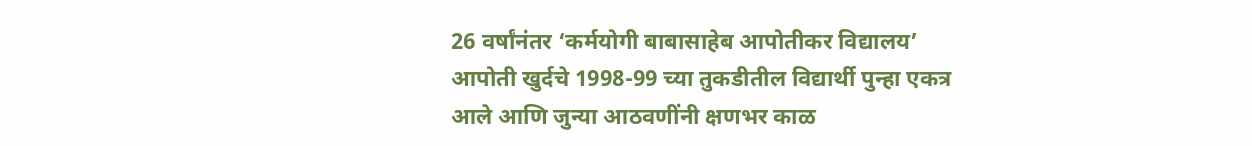26 वर्षांनंतर ‘कर्मयोगी बाबासाहेब आपोतीकर विद्यालय’ आपोती खुर्दचे 1998-99 च्या तुकडीतील विद्यार्थी पुन्हा एकत्र आले आणि जुन्या आठवणींनी क्षणभर काळ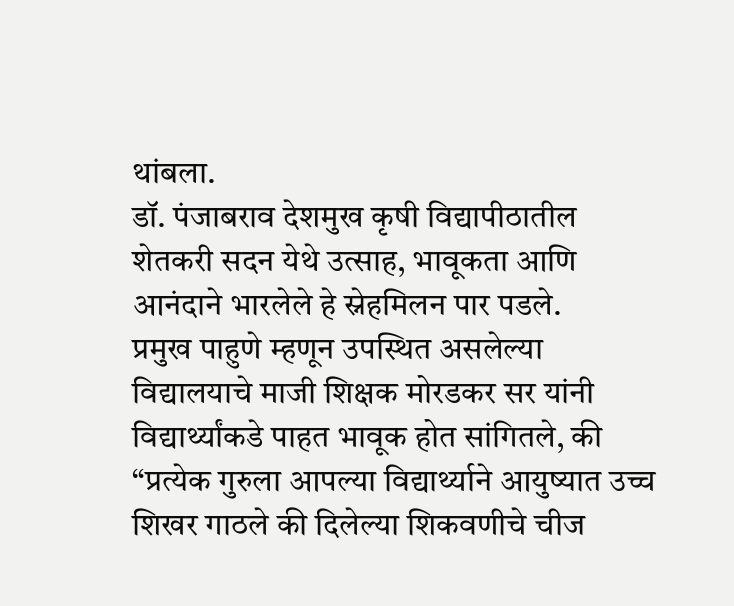थांबला.
डॉ. पंजाबराव देशमुख कृषी विद्यापीठातील शेतकरी सदन येथे उत्साह, भावूकता आणि आनंदाने भारलेले हे स्नेहमिलन पार पडले.
प्रमुख पाहुणे म्हणून उपस्थित असलेल्या विद्यालयाचे माजी शिक्षक मोरडकर सर यांनी विद्यार्थ्यांकडे पाहत भावूक होत सांगितले, की
“प्रत्येक गुरुला आपल्या विद्यार्थ्याने आयुष्यात उच्च शिखर गाठले की दिलेल्या शिकवणीचे चीज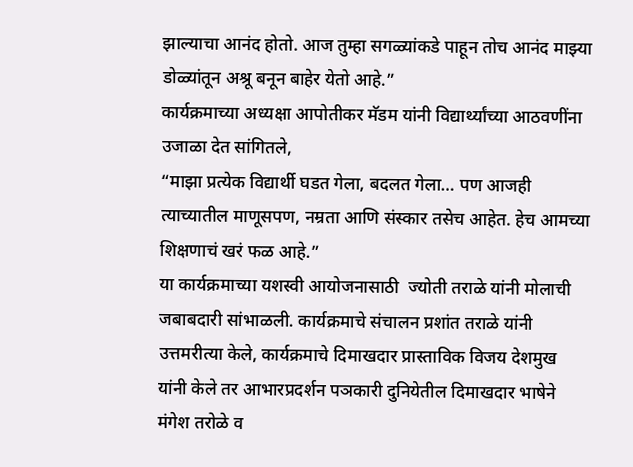झाल्याचा आनंद होतो. आज तुम्हा सगळ्यांकडे पाहून तोच आनंद माझ्या डोळ्यांतून अश्रू बनून बाहेर येतो आहे.”
कार्यक्रमाच्या अध्यक्षा आपोतीकर मॅडम यांनी विद्यार्थ्यांच्या आठवणींना उजाळा देत सांगितले,
“माझा प्रत्येक विद्यार्थी घडत गेला, बदलत गेला… पण आजही त्याच्यातील माणूसपण, नम्रता आणि संस्कार तसेच आहेत. हेच आमच्या शिक्षणाचं खरं फळ आहे.”
या कार्यक्रमाच्या यशस्वी आयोजनासाठी  ज्योती तराळे यांनी मोलाची जबाबदारी सांभाळली. कार्यक्रमाचे संचालन प्रशांत तराळे यांनी उत्तमरीत्या केले, कार्यक्रमाचे दिमाखदार प्रास्ताविक विजय देशमुख यांनी केले तर आभारप्रदर्शन पञकारी दुनियेतील दिमाखदार भाषेने मंगेश तरोळे व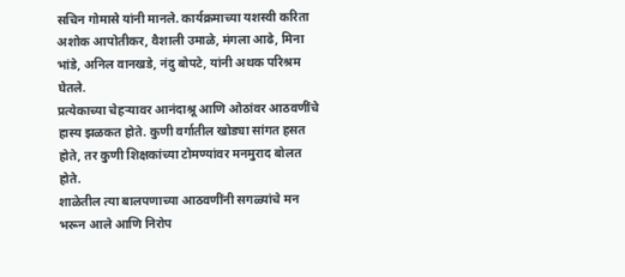सचिन गोमासे यांनी मानले. कार्यक्रमाच्या यशस्वी करिता अशोक आपोतीकर, वैशाली उमाळे, मंगला आढे, मिना भांडे, अनिल वानखडे, नंदु बोपटे, यांनी अथक परिश्रम घेतले.
प्रत्येकाच्या चेहऱ्यावर आनंदाश्रू आणि ओठांवर आठवणींचे हास्य झळकत होते. कुणी वर्गातील खोड्या सांगत हसत होते, तर कुणी शिक्षकांच्या टोमण्यांवर मनमुराद बोलत होते.
शाळेतील त्या बालपणाच्या आठवणींनी सगळ्यांचे मन भरून आले आणि निरोप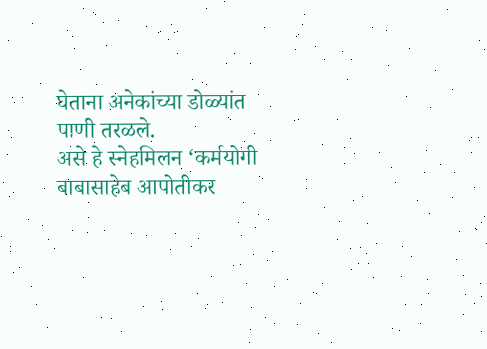घेताना अनेकांच्या डोळ्यांत पाणी तरळले.
असे हे स्नेहमिलन ‘कर्मयोगी बाबासाहेब आपोतीकर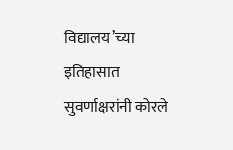विद्यालय’च्या इतिहासात सुवर्णाक्षरांनी कोरले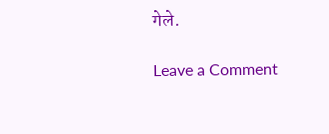गेले.

Leave a Comment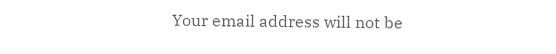Your email address will not be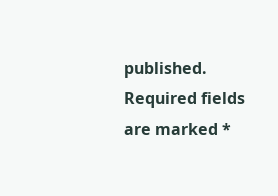published. Required fields are marked *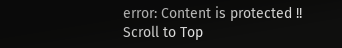error: Content is protected !!
Scroll to Top